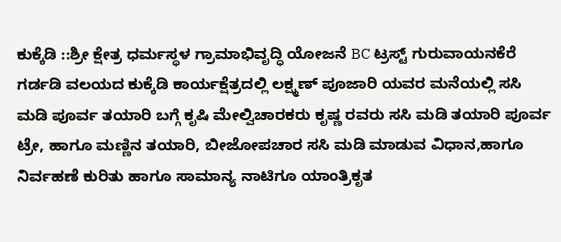ಕುಕ್ಕೆಡಿ ::ಶ್ರೀ ಕ್ಷೇತ್ರ ಧರ್ಮಸ್ಥಳ ಗ್ರಾಮಾಭಿವೃದ್ಧಿ ಯೋಜನೆ BC ಟ್ರಸ್ಟ್ ಗುರುವಾಯನಕೆರೆ ಗರ್ಡಡಿ ವಲಯದ ಕುಕ್ಕೆಡಿ ಕಾರ್ಯಕ್ಷೆತ್ರದಲ್ಲಿ ಲಕ್ಷ್ಮಣ್ ಪೂಜಾರಿ ಯವರ ಮನೆಯಲ್ಲಿ ಸಸಿ ಮಡಿ ಪೂರ್ವ ತಯಾರಿ ಬಗ್ಗೆ ಕೃಷಿ ಮೇಲ್ವಿಚಾರಕರು ಕೃಷ್ಣ ರವರು ಸಸಿ ಮಡಿ ತಯಾರಿ ಪೂರ್ವ ಟ್ರೇ, ಹಾಗೂ ಮಣ್ಣಿನ ತಯಾರಿ, ಬೀಜೋಪಚಾರ ಸಸಿ ಮಡಿ ಮಾಡುವ ವಿಧಾನ,ಹಾಗೂ ನಿರ್ವಹಣೆ ಕುರಿತು ಹಾಗೂ ಸಾಮಾನ್ಯ ನಾಟಿಗೂ ಯಾಂತ್ರಿಕೃತ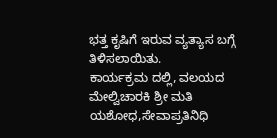ಭತ್ತ ಕೃಷಿಗೆ ಇರುವ ವ್ಯತ್ಯಾಸ ಬಗ್ಗೆ ತಿಳಿಸಲಾಯಿತು.
ಕಾರ್ಯಕ್ರಮ ದಲ್ಲಿ, ವಲಯದ ಮೇಲ್ವಿಚಾರಕಿ ಶ್ರೀ ಮತಿ ಯಶೋಧ,ಸೇವಾಪ್ರತಿನಿಧಿ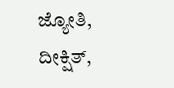ಜ್ಯೋತಿ, ದೀಕ್ಷಿತ್,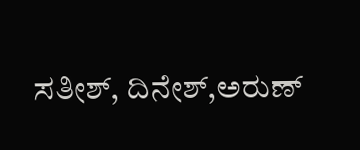ಸತೀಶ್, ದಿನೇಶ್,ಅರುಣ್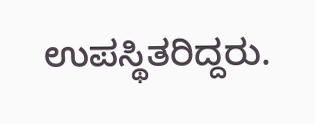ಉಪಸ್ಥಿತರಿದ್ದರು.